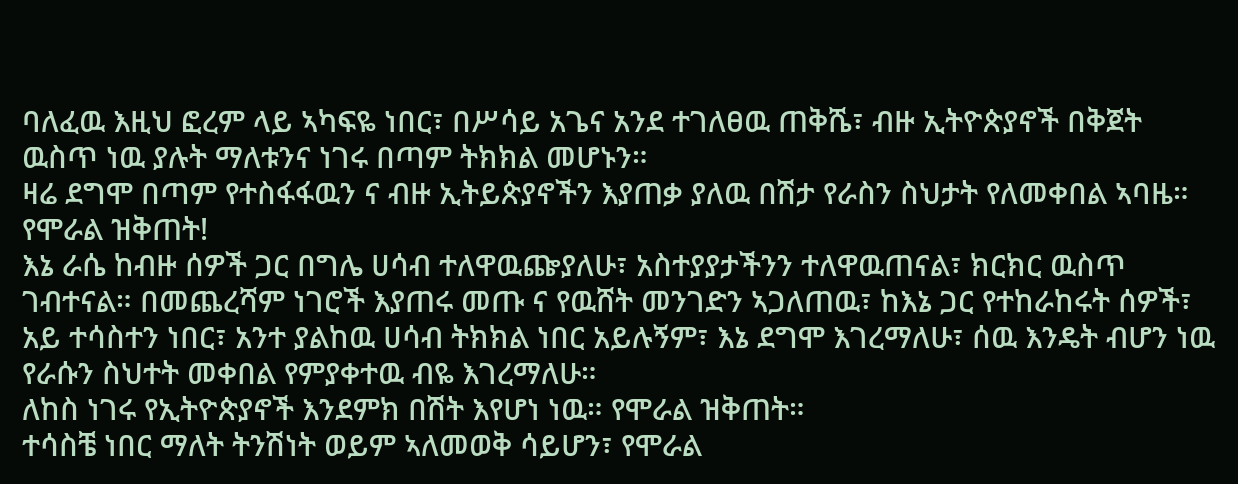ባለፈዉ እዚህ ፎረም ላይ ኣካፍዬ ነበር፣ በሥሳይ አጌና አንደ ተገለፀዉ ጠቅሼ፣ ብዙ ኢትዮጵያኖች በቅጀት ዉስጥ ነዉ ያሉት ማለቱንና ነገሩ በጣም ትክክል መሆኑን።
ዛሬ ደግሞ በጣም የተስፋፋዉን ና ብዙ ኢትይጵያኖችን እያጠቃ ያለዉ በሽታ የራስን ስህታት የለመቀበል ኣባዜ። የሞራል ዝቅጠት!
እኔ ራሴ ከብዙ ሰዎች ጋር በግሌ ሀሳብ ተለዋዉጬያለሁ፣ አስተያያታችንን ተለዋዉጠናል፣ ክርክር ዉስጥ ገብተናል። በመጨረሻም ነገሮች እያጠሩ መጡ ና የዉሸት መንገድን ኣጋለጠዉ፣ ከእኔ ጋር የተከራከሩት ሰዎች፣ አይ ተሳስተን ነበር፣ አንተ ያልከዉ ሀሳብ ትክክል ነበር አይሉኝም፣ እኔ ደግሞ እገረማለሁ፣ ሰዉ እንዴት ብሆን ነዉ የራሱን ስህተት መቀበል የምያቀተዉ ብዬ እገረማለሁ።
ለከስ ነገሩ የኢትዮጵያኖች እንደምክ በሽት እየሆነ ነዉ። የሞራል ዝቅጠት።
ተሳስቼ ነበር ማለት ትንሽነት ወይም ኣለመወቅ ሳይሆን፣ የሞራል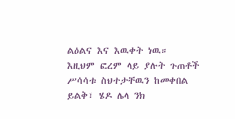ልዕልና እና እዉቀት ነዉ።
እዚህም ፎረም ላይ ያሉት ጉጠቶች ሥሳሳቱ ስህተታቸዉን ከመቀበል ይልቅ፣ ሄዶ ሌላ ንክ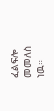ፈልፍሎ መመለስ ነዉ።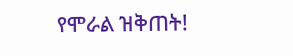የሞራል ዝቅጠት!